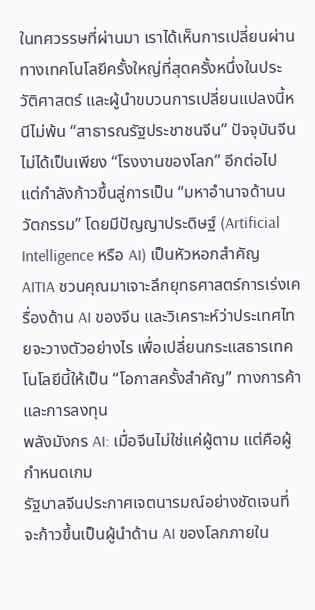ในทศวรรษที่ผ่านมา เราได้เห็นการเปลี่ยนผ่านทางเทคโนโลยีครั้งใหญ่ที่สุดครั้งหนึ่งในประวัติศาสตร์ และผู้นำขบวนการเปลี่ยนแปลงนี้หนีไม่พ้น “สาธารณรัฐประชาชนจีน” ปัจจุบันจีนไม่ได้เป็นเพียง “โรงงานของโลก” อีกต่อไป แต่กำลังก้าวขึ้นสู่การเป็น “มหาอำนาจด้านนวัตกรรม” โดยมีปัญญาประดิษฐ์ (Artificial Intelligence หรือ AI) เป็นหัวหอกสำคัญ
AITIA ชวนคุณมาเจาะลึกยุทธศาสตร์การเร่งเครื่องด้าน AI ของจีน และวิเคราะห์ว่าประเทศไทยจะวางตัวอย่างไร เพื่อเปลี่ยนกระแสธารเทคโนโลยีนี้ให้เป็น “โอกาสครั้งสำคัญ” ทางการค้าและการลงทุน
พลังมังกร AI: เมื่อจีนไม่ใช่แค่ผู้ตาม แต่คือผู้กำหนดเกม
รัฐบาลจีนประกาศเจตนารมณ์อย่างชัดเจนที่จะก้าวขึ้นเป็นผู้นำด้าน AI ของโลกภายใน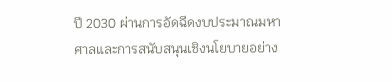ปี 2030 ผ่านการอัดฉีดงบประมาณมหาศาลและการสนับสนุนเชิงนโยบายอย่าง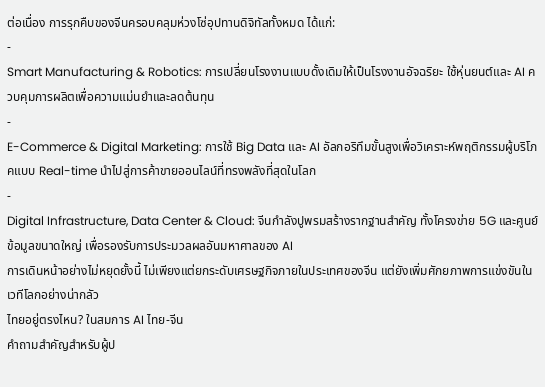ต่อเนื่อง การรุกคืบของจีนครอบคลุมห่วงโซ่อุปทานดิจิทัลทั้งหมด ได้แก่:
-
Smart Manufacturing & Robotics: การเปลี่ยนโรงงานแบบดั้งเดิมให้เป็นโรงงานอัจฉริยะ ใช้หุ่นยนต์และ AI ควบคุมการผลิตเพื่อความแม่นยำและลดต้นทุน
-
E-Commerce & Digital Marketing: การใช้ Big Data และ AI อัลกอริทึมขั้นสูงเพื่อวิเคราะห์พฤติกรรมผู้บริโภคแบบ Real-time นำไปสู่การค้าขายออนไลน์ที่ทรงพลังที่สุดในโลก
-
Digital Infrastructure, Data Center & Cloud: จีนกำลังปูพรมสร้างรากฐานสำคัญ ทั้งโครงข่าย 5G และศูนย์ข้อมูลขนาดใหญ่ เพื่อรองรับการประมวลผลอันมหาศาลของ AI
การเดินหน้าอย่างไม่หยุดยั้งนี้ ไม่เพียงแต่ยกระดับเศรษฐกิจภายในประเทศของจีน แต่ยังเพิ่มศักยภาพการแข่งขันในเวทีโลกอย่างน่ากลัว
ไทยอยู่ตรงไหน? ในสมการ AI ไทย-จีน
คำถามสำคัญสำหรับผู้ป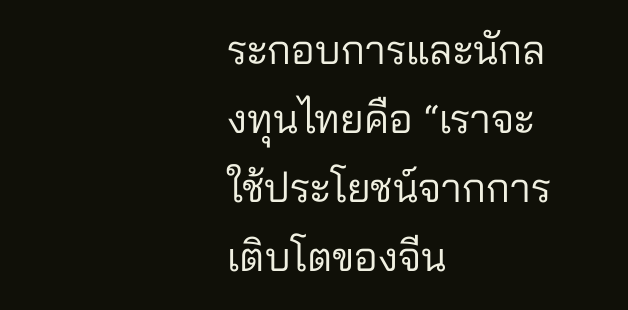ระกอบการและนักลงทุนไทยคือ “เราจะใช้ประโยชน์จากการเติบโตของจีน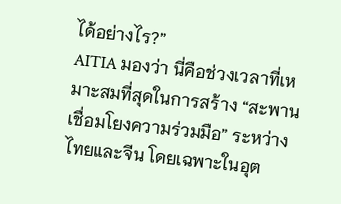ได้อย่างไร?”
AITIA มองว่า นี่คือช่วงเวลาที่เหมาะสมที่สุดในการสร้าง “สะพานเชื่อมโยงความร่วมมือ” ระหว่างไทยและจีน โดยเฉพาะในอุต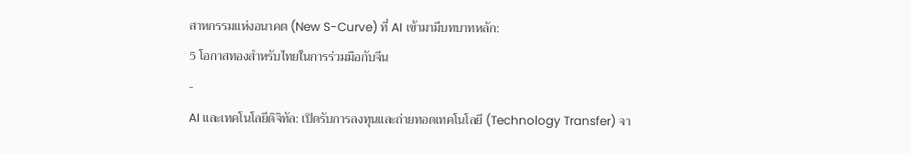สาหกรรมแห่งอนาคต (New S-Curve) ที่ AI เข้ามามีบทบาทหลัก:
5 โอกาสทองสำหรับไทยในการร่วมมือกับจีน
-
AI และเทคโนโลยีดิจิทัล: เปิดรับการลงทุนและถ่ายทอดเทคโนโลยี (Technology Transfer) จา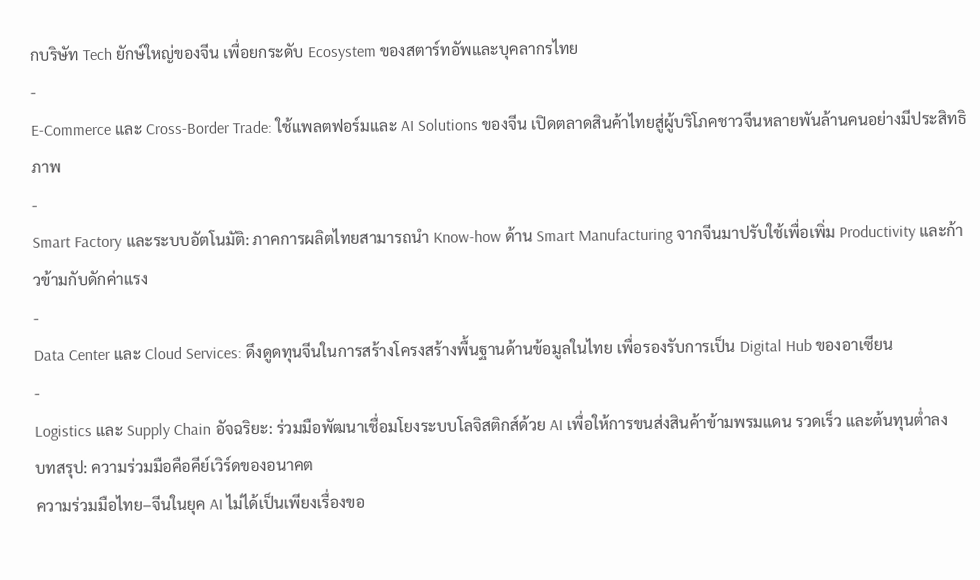กบริษัท Tech ยักษ์ใหญ่ของจีน เพื่อยกระดับ Ecosystem ของสตาร์ทอัพและบุคลากรไทย
-
E-Commerce และ Cross-Border Trade: ใช้แพลตฟอร์มและ AI Solutions ของจีน เปิดตลาดสินค้าไทยสู่ผู้บริโภคชาวจีนหลายพันล้านคนอย่างมีประสิทธิภาพ
-
Smart Factory และระบบอัตโนมัติ: ภาคการผลิตไทยสามารถนำ Know-how ด้าน Smart Manufacturing จากจีนมาปรับใช้เพื่อเพิ่ม Productivity และก้าวข้ามกับดักค่าแรง
-
Data Center และ Cloud Services: ดึงดูดทุนจีนในการสร้างโครงสร้างพื้นฐานด้านข้อมูลในไทย เพื่อรองรับการเป็น Digital Hub ของอาเซียน
-
Logistics และ Supply Chain อัจฉริยะ: ร่วมมือพัฒนาเชื่อมโยงระบบโลจิสติกส์ด้วย AI เพื่อให้การขนส่งสินค้าข้ามพรมแดน รวดเร็ว และต้นทุนต่ำลง
บทสรุป: ความร่วมมือคือคีย์เวิร์ดของอนาคต
ความร่วมมือไทย–จีนในยุค AI ไม่ได้เป็นเพียงเรื่องขอ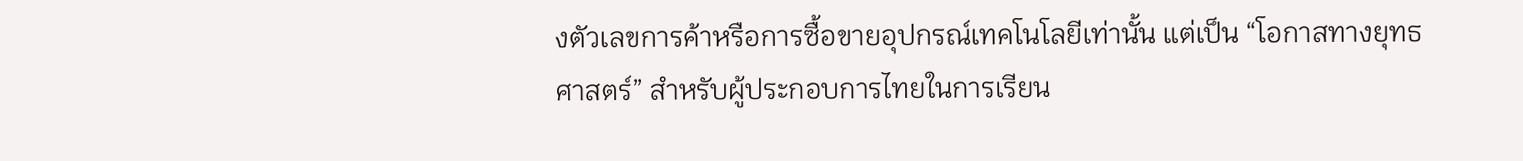งตัวเลขการค้าหรือการซื้อขายอุปกรณ์เทคโนโลยีเท่านั้น แต่เป็น “โอกาสทางยุทธศาสตร์” สำหรับผู้ประกอบการไทยในการเรียน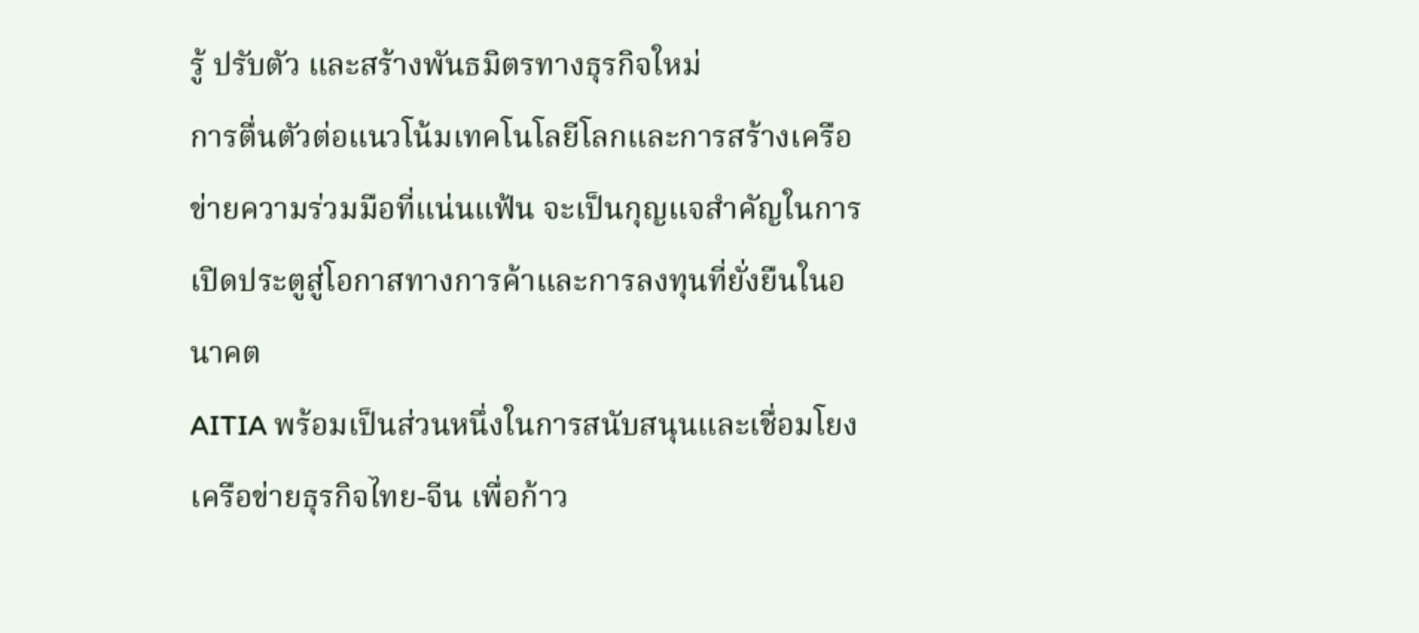รู้ ปรับตัว และสร้างพันธมิตรทางธุรกิจใหม่
การตื่นตัวต่อแนวโน้มเทคโนโลยีโลกและการสร้างเครือข่ายความร่วมมือที่แน่นแฟ้น จะเป็นกุญแจสำคัญในการเปิดประตูสู่โอกาสทางการค้าและการลงทุนที่ยั่งยืนในอนาคต
AITIA พร้อมเป็นส่วนหนึ่งในการสนับสนุนและเชื่อมโยงเครือข่ายธุรกิจไทย-จีน เพื่อก้าว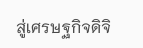สู่เศรษฐกิจดิจิ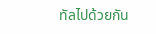ทัลไปด้วยกัน